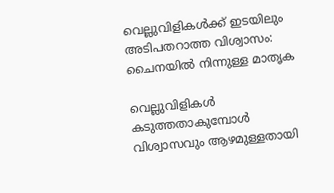വെല്ലുവിളികൾക്ക് ഇടയിലും അടിപതറാത്ത വിശ്വാസം: ചൈനയിൽ നിന്നുള്ള മാതൃക

വെല്ലുവിളികൾ കടുത്തതാകുമ്പോൾ വിശ്വാസവും ആഴമുള്ളതായി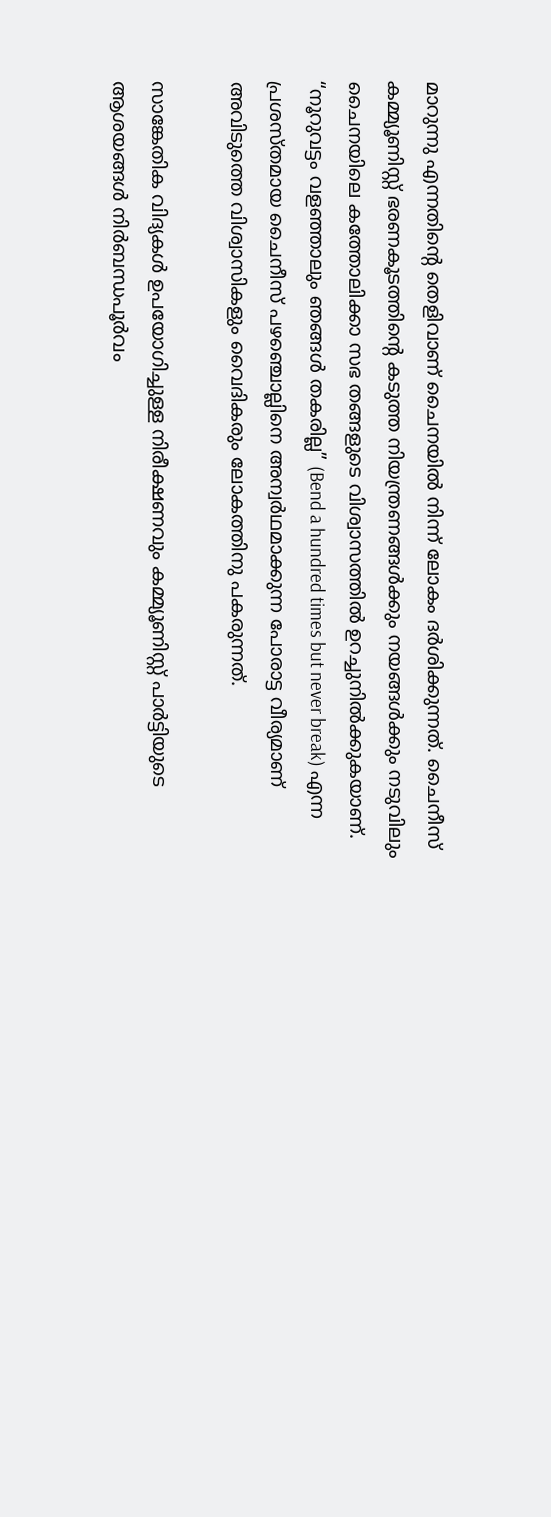മാറുന്നു എന്നതിന്റെ തെളിവാണ് ചൈനയിൽ നിന്ന് ലോകം ദർശിക്കുന്നത്. ചൈനീസ് കമ്മ്യൂണിസ്റ്റ് ഭരണകൂടത്തിന്റെ കടുത്ത നിയന്ത്രണങ്ങൾക്കും നയങ്ങൾക്കും നടുവിലും ചൈനയിലെ കത്തോലിക്കാ സഭ തങ്ങളുടെ വിശ്വാസത്തിൽ ഉറച്ചുനിൽക്കുകയാണ്. “നൂറുവട്ടം വളഞ്ഞാലും ഞങ്ങൾ തകരില്ല” (Bend a hundred times but never break) എന്ന പ്രശസ്തമായ ചൈനീസ് പഴഞ്ചൊല്ലിനെ അന്വർഥമാക്കുന്ന പോരാട്ട വീര്യമാണ് അവിടുത്തെ വിശ്വാസികളും വൈദികരും ലോകത്തിനു പകരുന്നത്.

സാങ്കേതിക വിദ്യകൾ ഉപയോഗിച്ചുള്ള നിരീക്ഷണവും കമ്മ്യൂണിസ്റ്റ് പാർട്ടിയുടെ ആശയങ്ങൾ നിർബന്ധപൂർവം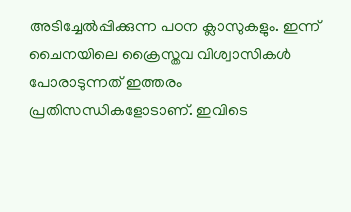അടിച്ചേൽപ്പിക്കുന്ന പഠന ക്ലാസുകളും. ഇന്ന് ചൈനയിലെ ക്രൈസ്തവ വിശ്വാസികൾ പോരാടുന്നത് ഇത്തരം പ്രതിസന്ധികളോടാണ്. ഇവിടെ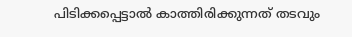പിടിക്കപ്പെട്ടാൽ കാത്തിരിക്കുന്നത് തടവും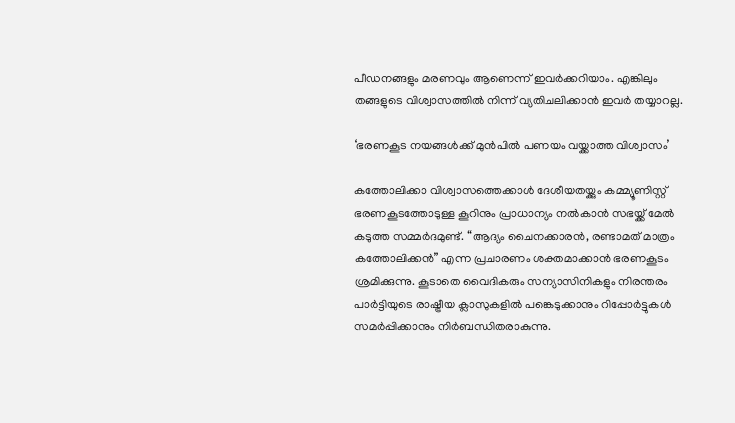പീഡനങ്ങളും മരണവും ആണെന്ന് ഇവർക്കറിയാം. എങ്കിലും തങ്ങളുടെ വിശ്വാസത്തിൽ നിന്ന് വ്യതിചലിക്കാൻ ഇവർ തയ്യാറല്ല.

‘ഭരണകൂട നയങ്ങൾക്ക് മുൻപിൽ പണയം വയ്ക്കാത്ത വിശ്വാസം’

കത്തോലിക്കാ വിശ്വാസത്തെക്കാൾ ദേശീയതയ്ക്കും കമ്മ്യൂണിസ്റ്റ് ഭരണകൂടത്തോടുള്ള കൂറിനും പ്രാധാന്യം നൽകാൻ സഭയ്ക്ക് മേൽ കടുത്ത സമ്മർദമുണ്ട്. “ആദ്യം ചൈനക്കാരൻ, രണ്ടാമത് മാത്രം കത്തോലിക്കൻ” എന്ന പ്രചാരണം ശക്തമാക്കാൻ ഭരണകൂടം ശ്രമിക്കുന്നു. കൂടാതെ വൈദികരും സന്യാസിനികളും നിരന്തരം പാർട്ടിയുടെ രാഷ്ട്രീയ ക്ലാസുകളിൽ പങ്കെടുക്കാനും റിപ്പോർട്ടുകൾ സമർപ്പിക്കാനും നിർബന്ധിതരാകുന്നു.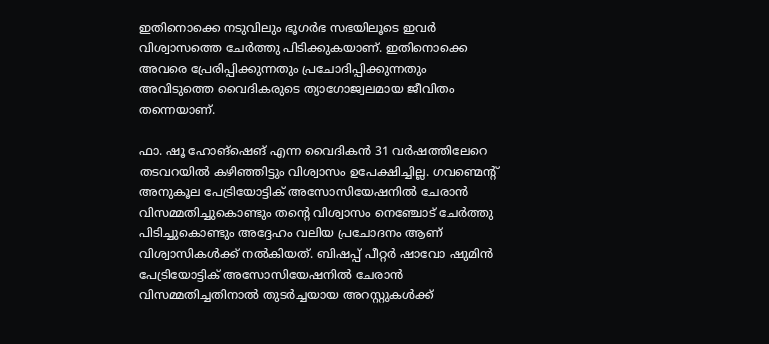ഇതിനൊക്കെ നടുവിലും ഭൂഗർഭ സഭയിലൂടെ ഇവർ വിശ്വാസത്തെ ചേർത്തു പിടിക്കുകയാണ്. ഇതിനൊക്കെ അവരെ പ്രേരിപ്പിക്കുന്നതും പ്രചോദിപ്പിക്കുന്നതും അവിടുത്തെ വൈദികരുടെ ത്യാഗോജ്വലമായ ജീവിതം തന്നെയാണ്.

ഫാ. ഷൂ ഹോങ്ഷെങ് എന്ന വൈദികൻ 31 വർഷത്തിലേറെ തടവറയിൽ കഴിഞ്ഞിട്ടും വിശ്വാസം ഉപേക്ഷിച്ചില്ല. ഗവണ്മെന്റ് അനുകൂല പേട്രിയോട്ടിക് അസോസിയേഷനിൽ ചേരാൻ വിസമ്മതിച്ചുകൊണ്ടും തന്റെ വിശ്വാസം നെഞ്ചോട് ചേർത്തു പിടിച്ചുകൊണ്ടും അദ്ദേഹം വലിയ പ്രചോദനം ആണ് വിശ്വാസികൾക്ക് നൽകിയത്. ബിഷപ്പ് പീറ്റർ ഷാവോ ഷുമിൻ പേട്രിയോട്ടിക് അസോസിയേഷനിൽ ചേരാൻ വിസമ്മതിച്ചതിനാൽ തുടർച്ചയായ അറസ്റ്റുകൾക്ക്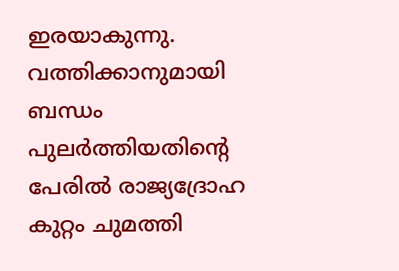ഇരയാകുന്നു. വത്തിക്കാനുമായി ബന്ധം പുലർത്തിയതിന്റെ പേരിൽ രാജ്യദ്രോഹ കുറ്റം ചുമത്തി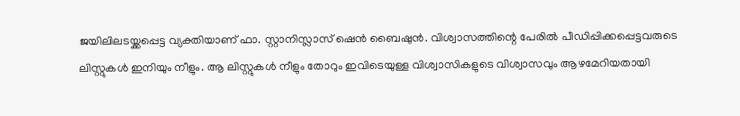ജയിലിലടയ്ക്കപ്പെട്ട വ്യക്തിയാണ് ഫാ. സ്റ്റാനിസ്ലാസ് ഷെൻ ബൈഷുൻ. വിശ്വാസത്തിന്റെ പേരിൽ പീഡിപ്പിക്കപ്പെട്ടവരുടെ ലിസ്റ്റുകൾ ഇനിയും നീളും. ആ ലിസ്റ്റുകൾ നീളും തോറും ഇവിടെയുള്ള വിശ്വാസികളുടെ വിശ്വാസവും ആഴമേറിയതായി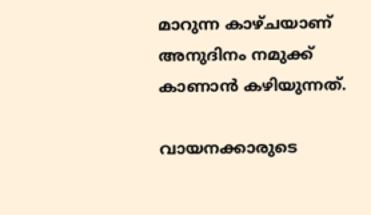മാറുന്ന കാഴ്ചയാണ് അനുദിനം നമുക്ക് കാണാൻ കഴിയുന്നത്.

വായനക്കാരുടെ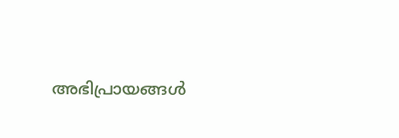അഭിപ്രായങ്ങൾ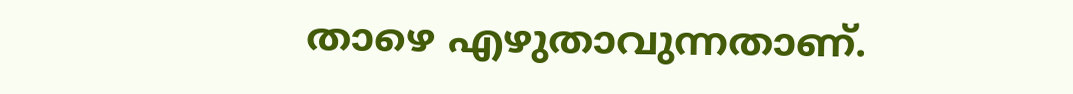താഴെ എഴുതാവുന്നതാണ്.